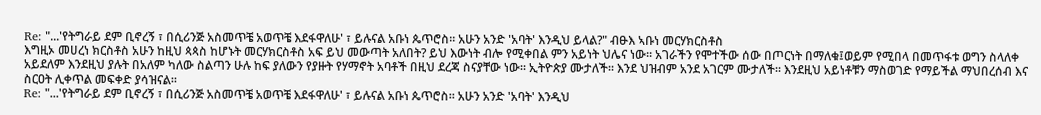Re: "...'የትግራይ ደም ቢኖረኝ ፣ በሲሪንጅ አስመጥቼ አወጥቼ እደፋዋለሁ' ፣ ይሉናል አቡነ ጴጥሮስ። አሁን አንድ 'አባት' እንዲህ ይላል?" ብፁእ ኣቡነ መርሃክርስቶስ
እግዚኦ መሀረነ ክርስቶስ አሁን ከዚህ ጳጳስ ከሆኑት መርሃክርስቶስ አፍ ይህ መውጣት አለበት? ይህ እውነት ብሎ የሚቀበል ምን አይነት ህሌና ነው። አገራችን የሞተችው ሰው በጦርነት በማለቁ፤ወይም የሚበላ በመጥፋቱ ወግን ስላለቀ አይደለም እንደዚህ ያሉት በአለም ካለው ስልጣን ሁሉ ከፍ ያለውን የያዙት የሃማኖት አባቶች በዚህ ደረጃ ስናያቸው ነው። ኢትዮጵያ ሙታለች። እንደ ህዝብም አንደ አገርም ሙታለች። እንደዚህ አይነቶቹን ማስወገድ የማይችል ማህበረሰብ እና ስርዐት ሊቀጥል መፍቀድ ያሳዝናል።
Re: "...'የትግራይ ደም ቢኖረኝ ፣ በሲሪንጅ አስመጥቼ አወጥቼ እደፋዋለሁ' ፣ ይሉናል አቡነ ጴጥሮስ። አሁን አንድ 'አባት' እንዲህ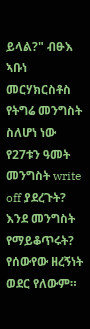ይላል?" ብፁእ ኣቡነ መርሃክርስቶስ
የትግሬ መንግስት ስለሆነ ነው የ27ቱን ዓመት መንግስት write off ያደረጉት? እንደ መንግስት የማይቆጥሩት? የሰውየው ዘረኝነት ወደር የለውም።